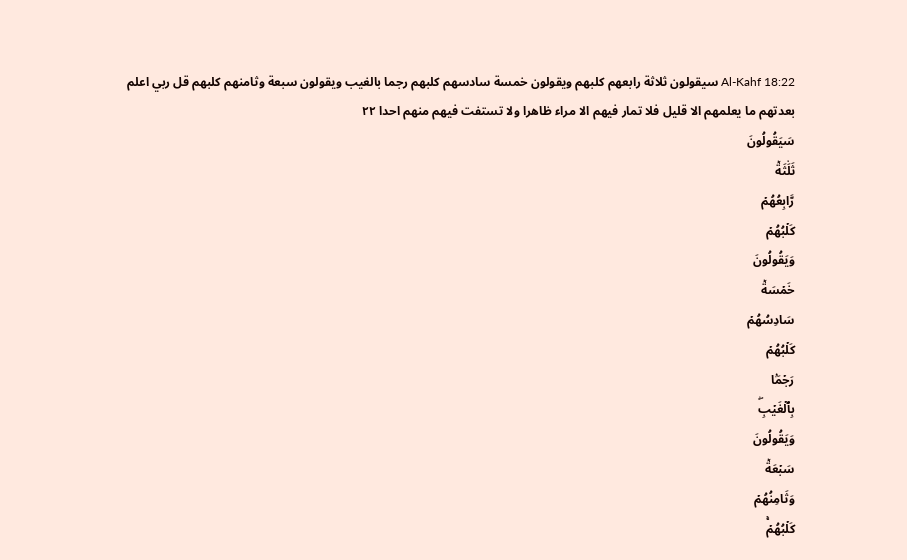Al-Kahf 18:22 سيقولون ثلاثة رابعهم كلبهم ويقولون خمسة سادسهم كلبهم رجما بالغيب ويقولون سبعة وثامنهم كلبهم قل ربي اعلم بعدتهم ما يعلمهم الا قليل فلا تمار فيهم الا مراء ظاهرا ولا تستفت فيهم منهم احدا ٢٢
سَيَقُولُونَ
ثَلَٰثَةٞ
رَّابِعُهُمۡ
كَلۡبُهُمۡ
وَيَقُولُونَ
خَمۡسَةٞ
سَادِسُهُمۡ
كَلۡبُهُمۡ
رَجۡمَۢا
بِٱلۡغَيۡبِۖ
وَيَقُولُونَ
سَبۡعَةٞ
وَثَامِنُهُمۡ
كَلۡبُهُمۡۚ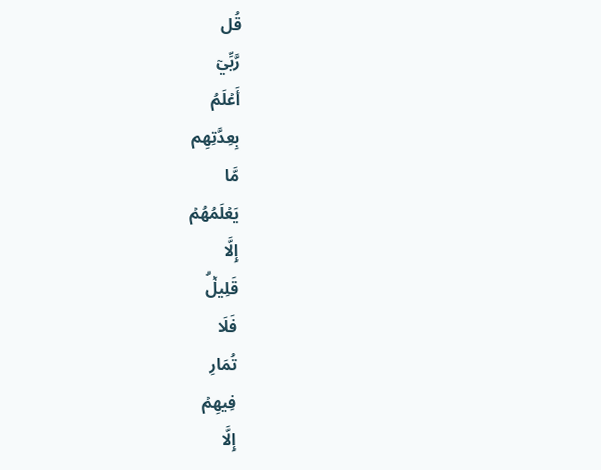قُل
رَّبِّيٓ
أَعۡلَمُ
بِعِدَّتِهِم
مَّا
يَعۡلَمُهُمۡ
إِلَّا
قَلِيلٞۗ
فَلَا
تُمَارِ
فِيهِمۡ
إِلَّا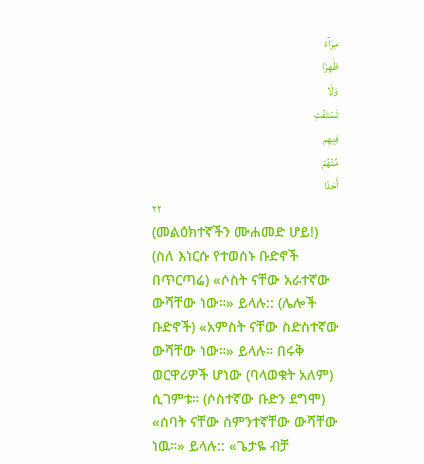مِرَآءٗ
ظَٰهِرٗا
وَلَا
تَسۡتَفۡتِ
فِيهِم
مِّنۡهُمۡ
أَحَدٗا
٢٢
(መልዕክተኛችን ሙሐመድ ሆይ!) (ስለ እነርሱ የተወሰኑ ቡድኖች በጥርጣሬ) «ሶስት ናቸው አራተኛው ውሻቸው ነው።» ይላሉ:: (ሌሎች ቡድኖች) «አምስት ናቸው ስድስተኛው ውሻቸው ነው።» ይላሉ። በሩቅ ወርዋሪዎች ሆነው (ባላወቁት አለም) ሲገምቱ። (ሶስተኛው ቡድን ደግሞ) «ሰባት ናቸው ስምንተኛቸው ውሻቸው ነዉ።» ይላሉ:: «ጌታዬ ብቻ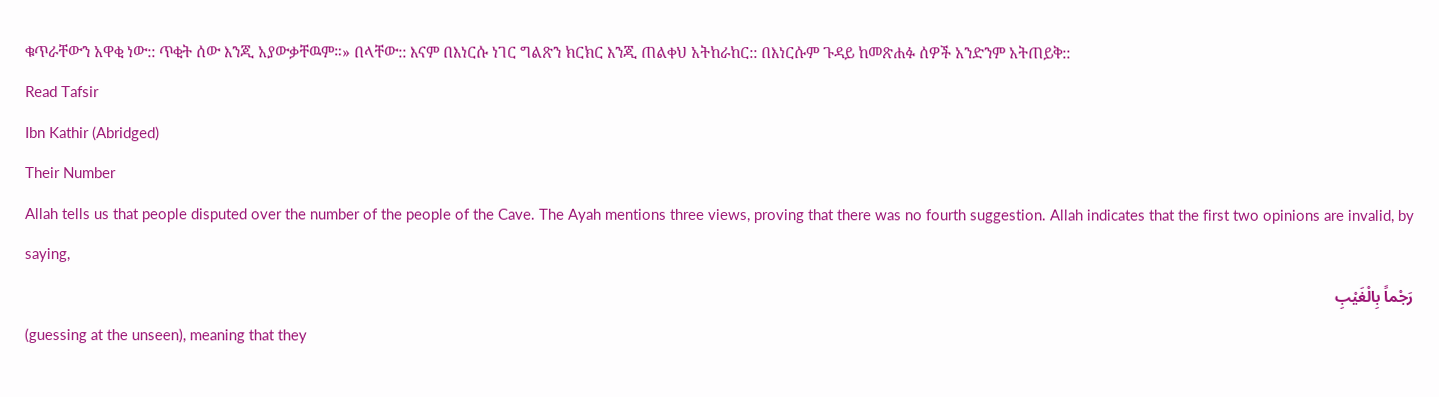ቁጥራቸውን አዋቂ ነው:: ጥቂት ሰው እንጂ አያውቃቸዉም።» በላቸው:: እናም በእነርሱ ነገር ግልጽን ክርክር እንጂ ጠልቀህ አትከራከር:: በእነርሱም ጉዳይ ከመጽሐፉ ሰዎች አንድንም አትጠይቅ::
Read Tafsir
Ibn Kathir (Abridged)
Their Number
Allah tells us that people disputed over the number of the people of the Cave. The Ayah mentions three views, proving that there was no fourth suggestion. Allah indicates that the first two opinions are invalid, by saying,
رَجْماً بِالْغَيْبِ
(guessing at the unseen), meaning that they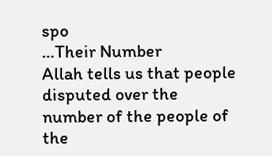spo
…Their Number
Allah tells us that people disputed over the number of the people of the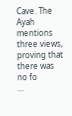Cave. The Ayah mentions three views, proving that there was no fo
…